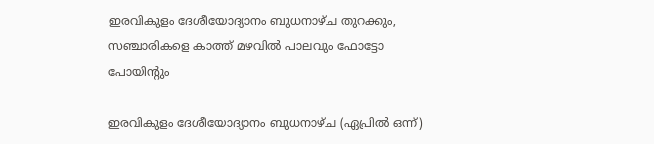ഇരവികുളം ദേശീയോദ്യാനം ബുധനാഴ്ച തുറക്കും, സഞ്ചാരികളെ കാത്ത് മഴവിൽ പാലവും ഫോട്ടോ പോയിൻ്റും

ഇരവികുളം ദേശീയോദ്യാനം ബുധനാഴ്ച (ഏപ്രിൽ ഒന്ന്)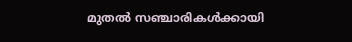മുതൽ സഞ്ചാരികൾക്കായി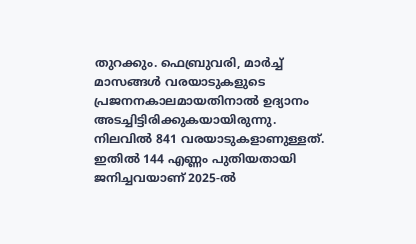തുറക്കും. ഫെബ്രുവരി, മാർച്ച് മാസങ്ങൾ വരയാടുകളുടെ പ്രജനനകാലമായതിനാൽ ഉദ്യാനം അടച്ചിട്ടിരിക്കുകയായിരുന്നു. നിലവിൽ 841 വരയാടുകളാണുള്ളത്. ഇതിൽ 144 എണ്ണം പുതിയതായി ജനിച്ചവയാണ് 2025-ൽ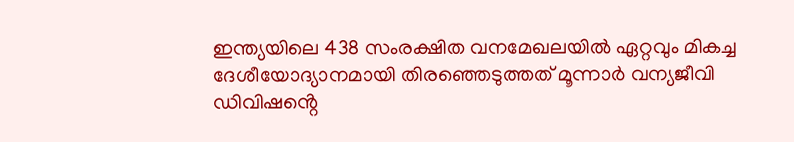ഇന്ത്യയിലെ 438 സംരക്ഷിത വനമേഖലയിൽ ഏറ്റവും മികച്ച ദേശീയോദ്യാനമായി തിരഞ്ഞെടുത്തത് മൂന്നാർ വന്യജീവി ഡിവിഷൻ്റെ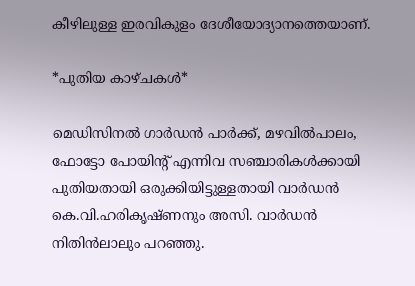കീഴിലുള്ള ഇരവികുളം ദേശീയോദ്യാനത്തെയാണ്.

*പുതിയ കാഴ്ചകൾ*

മെഡിസിനൽ ഗാർഡൻ പാർക്ക്, മഴവിൽപാലം, ഫോട്ടോ പോയിൻ്റ് എന്നിവ സഞ്ചാരികൾക്കായി പുതിയതായി ഒരുക്കിയിട്ടുള്ളതായി വാർഡൻ കെ.വി.ഹരികൃഷ്ണനും അസി. വാർഡൻ നിതിൻലാലും പറഞ്ഞു.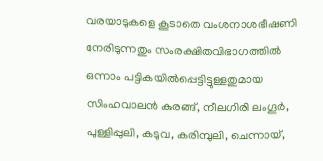വരയാടുകളെ കൂടാതെ വംശനാശഭീഷണി നേരിടുന്നതും സംരക്ഷിതവിഭാഗത്തിൽ ഒന്നാം പട്ടികയിൽപ്പെട്ടിട്ടുള്ളതുമായ സിംഹവാലൻ കുരങ്ങ്, നീലഗിരി ലംഗൂർ, പുള്ളിപ്പുലി, കടുവ, കരിമ്പുലി, ചെന്നായ്,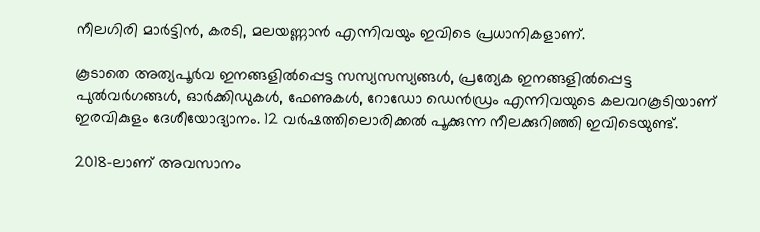നീലഗിരി മാർട്ടിൻ, കരടി, മലയണ്ണാൻ എന്നിവയും ഇവിടെ പ്രധാനികളാണ്.

കൂടാതെ അത്യപൂർവ ഇനങ്ങളിൽപ്പെട്ട സസ്യസസ്യങ്ങൾ, പ്രത്യേക ഇനങ്ങളിൽപ്പെട്ട പുൽവർഗങ്ങൾ, ഓർക്കിഡുകൾ, ഫേണുകൾ, റോഡോ ഡെൻഡ്രം എന്നിവയുടെ കലവറകൂടിയാണ് ഇരവികുളം ദേശീയോദ്യാനം. 12 വർഷത്തിലൊരിക്കൽ പൂക്കുന്ന നീലക്കുറിഞ്ഞി ഇവിടെയുണ്ട്.

2018-ലാണ് അവസാനം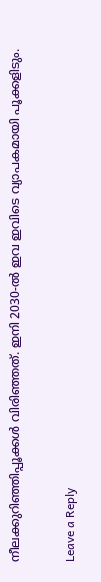നീലക്കുറിഞ്ഞിപ്പൂക്കൾ വിരിഞ്ഞത്. ഇനി 2030-ൽ ഇവ ഇവിടെ വ്യാപകമായി പൂക്കളിടും.

Leave a Reply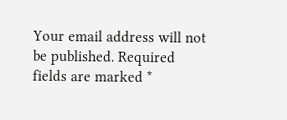Your email address will not be published. Required fields are marked *